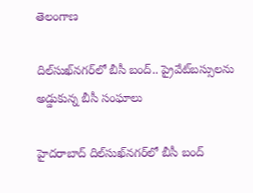తెలంగాణ

దిల్‌సుఖ్‌నగర్‌లో బీసీ బంద్‌.. ప్రైవేట్‌బస్సులను అడ్డుకున్న బీసీ సంఘాలు

హైదరాబాద్‌‌ దిల్‌సుఖ్‌నగర్‌లో బీసీ బంద్‌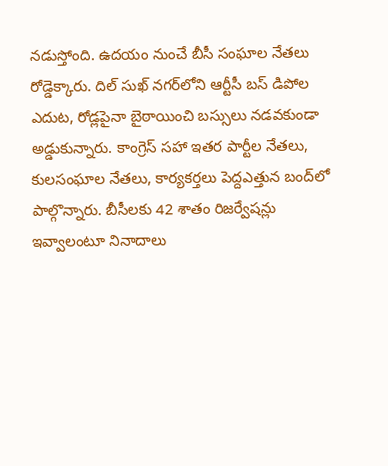నడుస్తోంది. ఉదయం నుంచే బీసీ సంఘాల నేతలు రోడ్డెక్కారు. దిల్ సుఖ్ నగర్‌లోని ఆర్టీసీ బస్ డిపోల ఎదుట, రోడ్లపైనా బైఠాయించి బస్సులు నడవకుండా అడ్డుకున్నారు. కాంగ్రెస్ సహా ఇతర పార్టీల నేతలు, కులసంఘాల నేతలు, కార్యకర్తలు పెద్దఎత్తున బంద్‌లో పాల్గొన్నారు. బీసీలకు 42 శాతం రిజర్వేషన్లు ఇవ్వాలంటూ నినాదాలు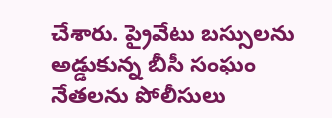చేశారు. ప్రైవేటు బస్సులను అడ్డుకున్న బీసీ సంఘం నేతలను పోలీసులు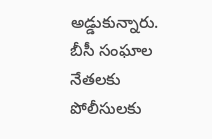అడ్డుకున్నారు. బీసీ సంఘాల నేతలకు పోలీసులకు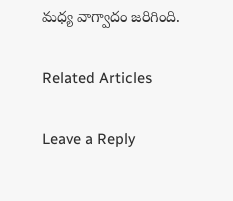మధ్య వాగ్వాదం జరిగింది.

Related Articles

Leave a Reply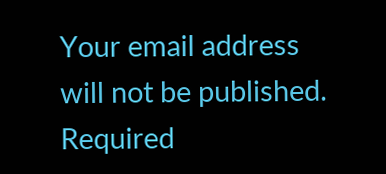Your email address will not be published. Required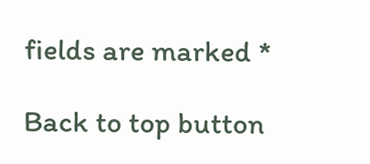fields are marked *

Back to top button